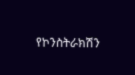የኮንስትራክሽን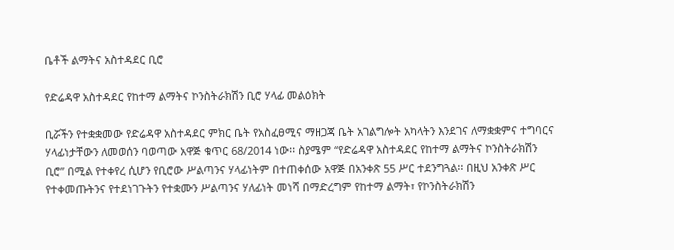ቤቶች ልማትና አስተዳደር ቢሮ

የድሬዳዋ አስተዳደር የከተማ ልማትና ኮንስትራክሽን ቢሮ ሃላፊ መልዕክት

ቢሯችን የተቋቋመው የድሬዳዋ አስተዳደር ምክር ቤት የአስፈፀሚና ማዘጋጃ ቤት አገልግሎት አካላትን እንደገና ለማቋቋምና ተግባርና ሃላፊነታቸውን ለመወሰን ባወጣው አዋጅ ቁጥር 68/2014 ነው፡፡ ስያሜም “የድሬዳዋ አስተዳደር የከተማ ልማትና ኮንስትራክሽን ቢሮ” በሚል የተቀየረ ሲሆን የቢሮው ሥልጣንና ሃላፊነትም በተጠቀሰው አዋጅ በአንቀጽ 55 ሥር ተደንግጓል፡፡ በዚህ አንቀጽ ሥር የተቀመጡትንና የተደነገጉትን የተቋሙን ሥልጣንና ሃለፊነት መነሻ በማድረግም የከተማ ልማት፣ የኮንስትራክሽን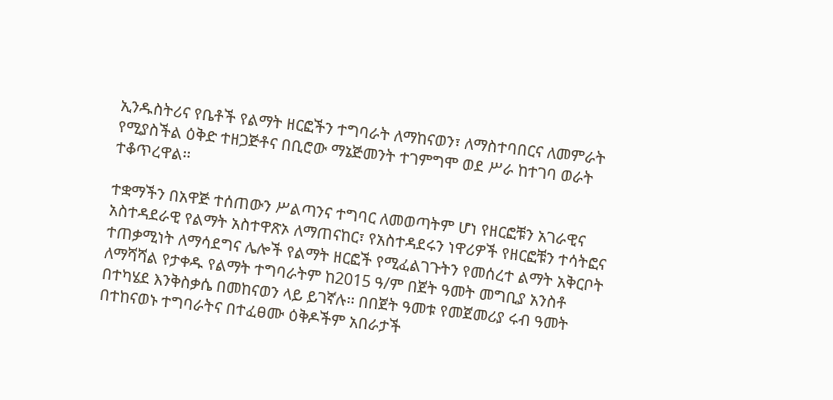ኢንዱስትሪና የቤቶች የልማት ዘርፎችን ተግባራት ለማከናወን፣ ለማስተባበርና ለመምራት የሚያስችል ዕቅድ ተዘጋጅቶና በቢሮው ማኔጅመንት ተገምግሞ ወደ ሥራ ከተገባ ወራት ተቆጥረዋል፡፡

ተቋማችን በአዋጅ ተሰጠውን ሥልጣንና ተግባር ለመወጣትም ሆነ የዘርፎቹን አገራዊና አስተዳደራዊ የልማት አስተዋጽኦ ለማጠናከር፣ የአስተዳደሩን ነዋሪዎች የዘርፎቹን ተሳትፎና ተጠቃሚነት ለማሳደግና ሌሎች የልማት ዘርፎች የሚፈልገጉትን የመሰረተ ልማት አቅርቦት ለማሻሻል የታቀዱ የልማት ተግባራትም ከ2015 ዓ/ም በጀት ዓመት መግቢያ አንስቶ በተካሄደ እንቅስቃሴ በመከናወን ላይ ይገኛሉ፡፡ በበጀት ዓመቱ የመጀመሪያ ሩብ ዓመት በተከናወኑ ተግባራትና በተፈፀሙ ዕቅዶችም አበራታች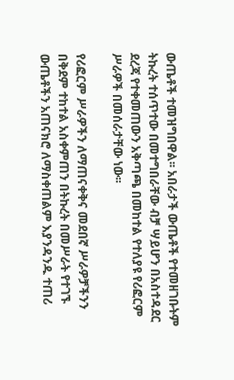ውጤቶች ተመዝግበዋል፡፡ አበራታች ውጤቶች የተመዘገቡትም ትኩረት ተሰጥተው በመተግበራቸው ብቻ ሣይሆን በአስተዳደር ደረጃ የተቀመጠውን አቅጣጫ በመከተል የተለያዩ የሪፎርም ሥራዎች በመሰራታቸው ነው፡፡

የሪፎርም ሥራዎችን ለማጠናቀቅና መደበኛ ሥራዎቻችንን በቅደም ተከተል አስቀምጠን በትኩረት በመሥራት የተገኙ ውጤቶችን አጠናክሮ ለማስቀጠልም እያንዳንዱ ተጠሪ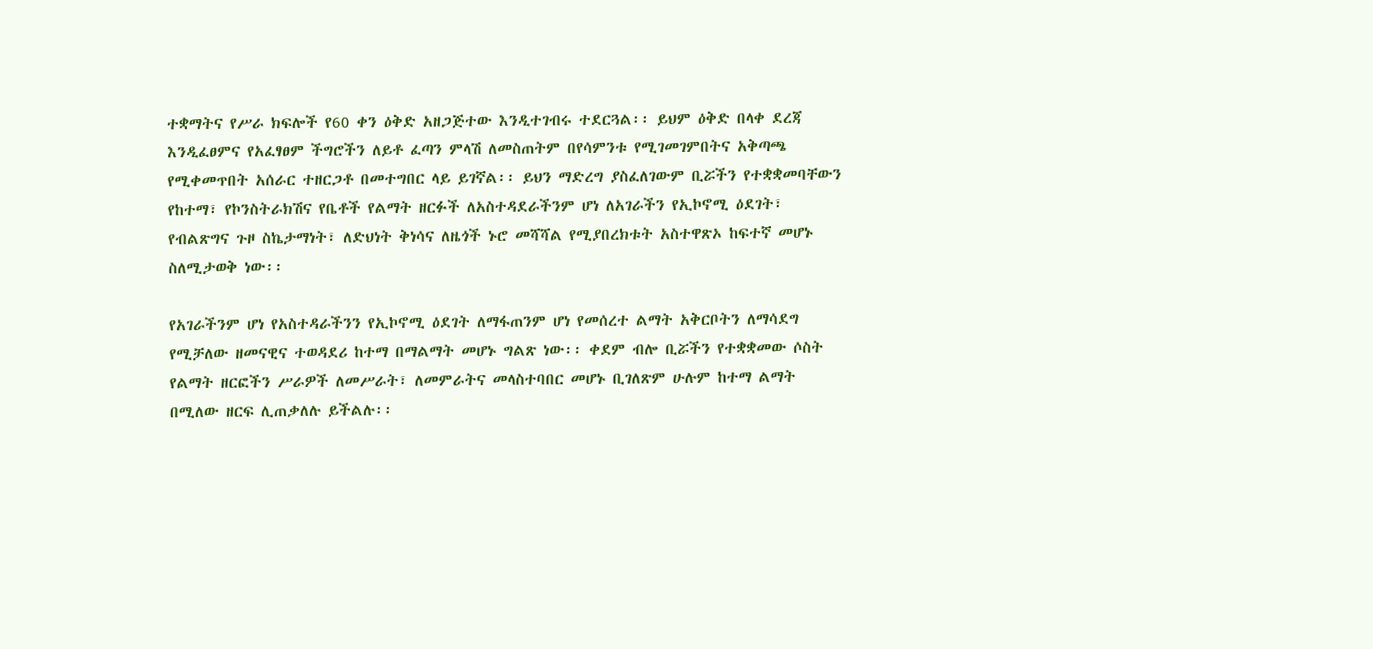ተቋማትና የሥራ ክፍሎች የ60 ቀን ዕቅድ አዘጋጅተው እንዲተገብሩ ተደርጓል፡፡ ይህም ዕቅድ በላቀ ደረጃ እንዲፈፀምና የአፈፃፀም ችግሮችን ለይቶ ፈጣን ምላሽ ለመስጠትም በየሳምንቱ የሚገመገምበትና አቅጣጫ የሚቀመጥበት አሰራር ተዘርጋቶ በመተግበር ላይ ይገኛል፡፡ ይህን ማድረግ ያስፈለገውም ቢሯችን የተቋቋመባቸውን የከተማ፣ የኮንስትራክሽና የቤቶች የልማት ዘርፉች ለአስተዳደራችንም ሆነ ለአገራችን የኢኮኖሚ ዕደገት፣ የብልጽግና ጉዞ ስኬታማነት፣ ለድህነት ቅነሳና ለዜጎች ኑሮ መሻሻል የሚያበረክቱት አስተዋጽኦ ከፍተኛ መሆኑ ስለሚታወቅ ነው፡፡

የአገራችንም ሆነ የአስተዳራችንን የኢኮኖሚ ዕደገት ለማፋጠንም ሆነ የመሰረተ ልማት አቅርቦትን ለማሳደግ የሚቻለው ዘመናዊና ተወዳደሪ ከተማ በማልማት መሆኑ ግልጽ ነው፡፡ ቀደም ብሎ ቢሯችን የተቋቋመው ሶስት የልማት ዘርፎችን ሥራዎች ለመሥራት፣ ለመምራትና መላስተባበር መሆኑ ቢገለጽም ሁሉም ከተማ ልማት በሚለው ዘርፍ ሊጠቃለሉ ይችልሉ፡፡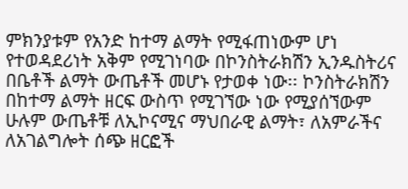ምክንያቱም የአንድ ከተማ ልማት የሚፋጠነውም ሆነ የተወዳደሪነት አቅም የሚገነባው በኮንስትራክሽን ኢንዱስትሪና በቤቶች ልማት ውጤቶች መሆኑ የታወቀ ነው፡፡ ኮንስትራክሽን በከተማ ልማት ዘርፍ ውስጥ የሚገኘው ነው የሚያሰኘውም ሁሉም ውጤቶቹ ለኢኮናሚና ማህበራዊ ልማት፣ ለአምራችና ለአገልግሎት ሰጭ ዘርፎች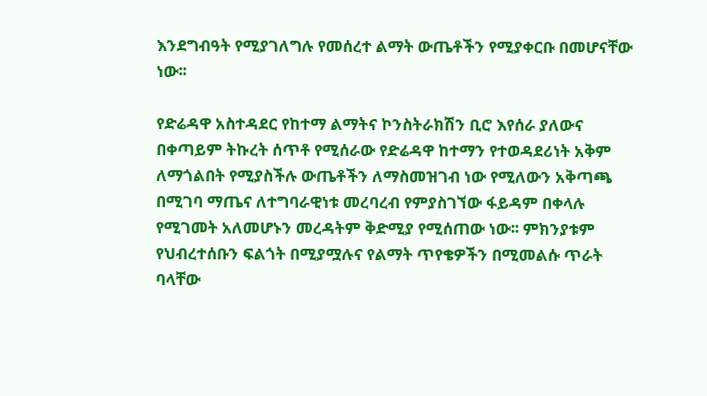እንደግብዓት የሚያገለግሉ የመሰረተ ልማት ውጤቶችን የሚያቀርቡ በመሆናቸው ነው፡፡

የድሬዳዋ አስተዳደር የከተማ ልማትና ኮንስትራክሽን ቢሮ እየሰራ ያለውና በቀጣይም ትኩረት ሰጥቶ የሚሰራው የድሬዳዋ ከተማን የተወዳደሪነት አቅም ለማጎልበት የሚያስችሉ ውጤቶችን ለማስመዝገብ ነው የሚለውን አቅጣጫ በሚገባ ማጤና ለተግባራዊነቱ መረባረብ የምያስገኘው ፋይዳም በቀላሉ የሚገመት አለመሆኑን መረዳትም ቅድሚያ የሚሰጠው ነው፡፡ ምክንያቱም የህብረተሰቡን ፍልጎት በሚያሟሉና የልማት ጥየቄዎችን በሚመልሱ ጥራት ባላቸው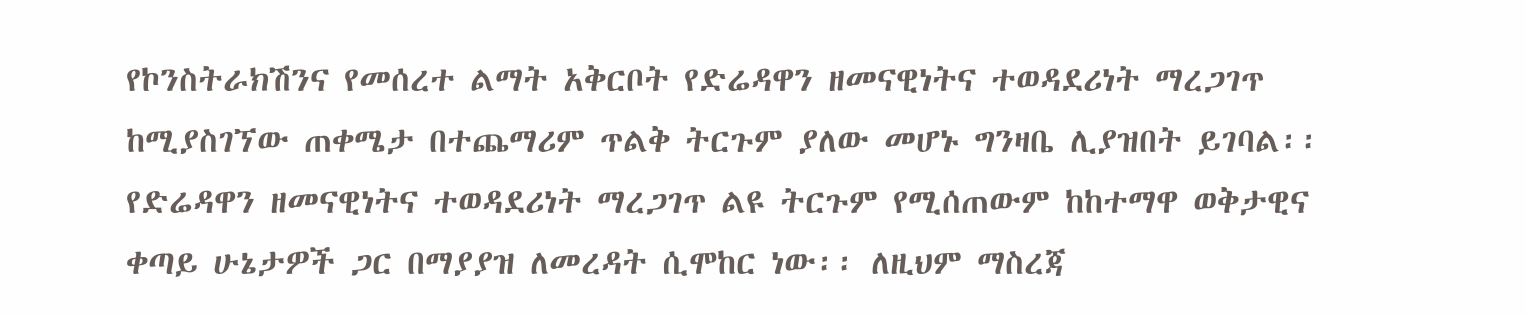የኮንስትራክሽንና የመሰረተ ልማት አቅርቦት የድሬዳዋን ዘመናዊነትና ተወዳደሪነት ማረጋገጥ ከሚያስገኘው ጠቀሜታ በተጨማሪም ጥልቅ ትርጉም ያለው መሆኑ ግንዛቤ ሊያዝበት ይገባል፡፡ የድሬዳዋን ዘመናዊነትና ተወዳደሪነት ማረጋገጥ ልዩ ትርጉም የሚሰጠውም ከከተማዋ ወቅታዊና ቀጣይ ሁኔታዎች ጋር በማያያዝ ለመረዳት ሲሞከር ነው፡፡ ለዚህም ማስረጃ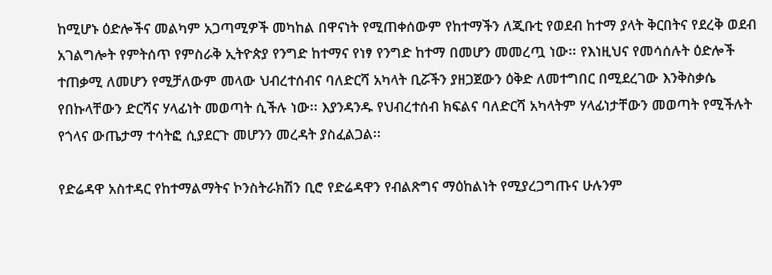ከሚሆኑ ዕድሎችና መልካም አጋጣሚዎች መካከል በዋናነት የሚጠቀሰውም የከተማችን ለጂቡቲ የወደብ ከተማ ያላት ቅርበትና የደረቅ ወደብ አገልግሎት የምትሰጥ የምስራቅ ኢትዮጵያ የንግድ ከተማና የነፃ የንግድ ከተማ በመሆን መመረጧ ነው፡፡ የእነዚህና የመሳሰሉት ዕድሎች ተጠቃሚ ለመሆን የሚቻለውም መላው ህብረተሰብና ባለድርሻ አካላት ቢሯችን ያዘጋጀውን ዕቅድ ለመተግበር በሚደረገው እንቅስቃሴ የበኩላቸውን ድርሻና ሃላፊነት መወጣት ሲችሉ ነው፡፡ እያንዳንዱ የህብረተሰብ ክፍልና ባለድርሻ አካላትም ሃላፊነታቸውን መወጣት የሚችሉት የጎላና ውጤታማ ተሳትፎ ሲያደርጉ መሆንን መረዳት ያስፈልጋል፡፡

የድሬዳዋ አስተዳር የከተማልማትና ኮንስትራክሽን ቢሮ የድሬዳዋን የብልጽግና ማዕከልነት የሚያረጋግጡና ሁሉንም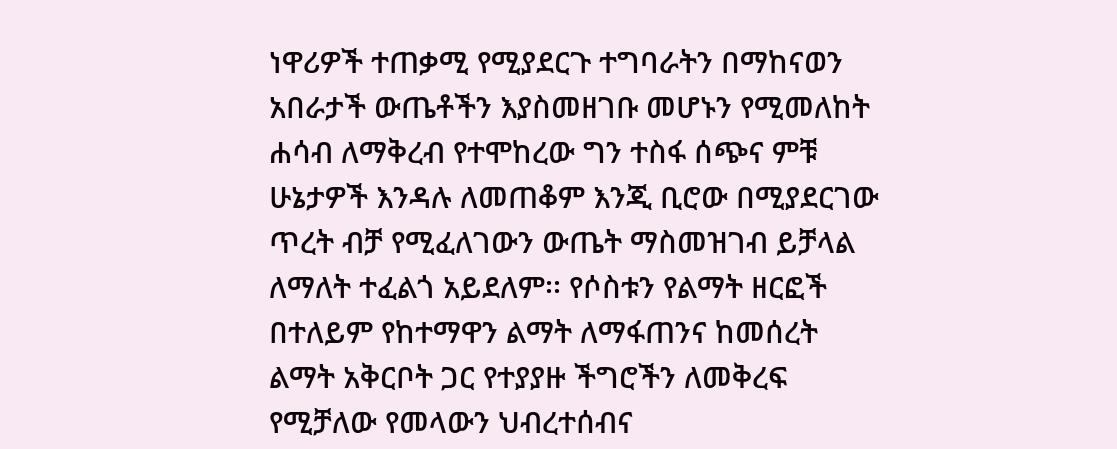ነዋሪዎች ተጠቃሚ የሚያደርጉ ተግባራትን በማከናወን አበራታች ውጤቶችን እያስመዘገቡ መሆኑን የሚመለከት ሐሳብ ለማቅረብ የተሞከረው ግን ተስፋ ሰጭና ምቹ ሁኔታዎች እንዳሉ ለመጠቆም እንጂ ቢሮው በሚያደርገው ጥረት ብቻ የሚፈለገውን ውጤት ማስመዝገብ ይቻላል ለማለት ተፈልጎ አይደለም፡፡ የሶስቱን የልማት ዘርፎች በተለይም የከተማዋን ልማት ለማፋጠንና ከመሰረት ልማት አቅርቦት ጋር የተያያዙ ችግሮችን ለመቅረፍ የሚቻለው የመላውን ህብረተሰብና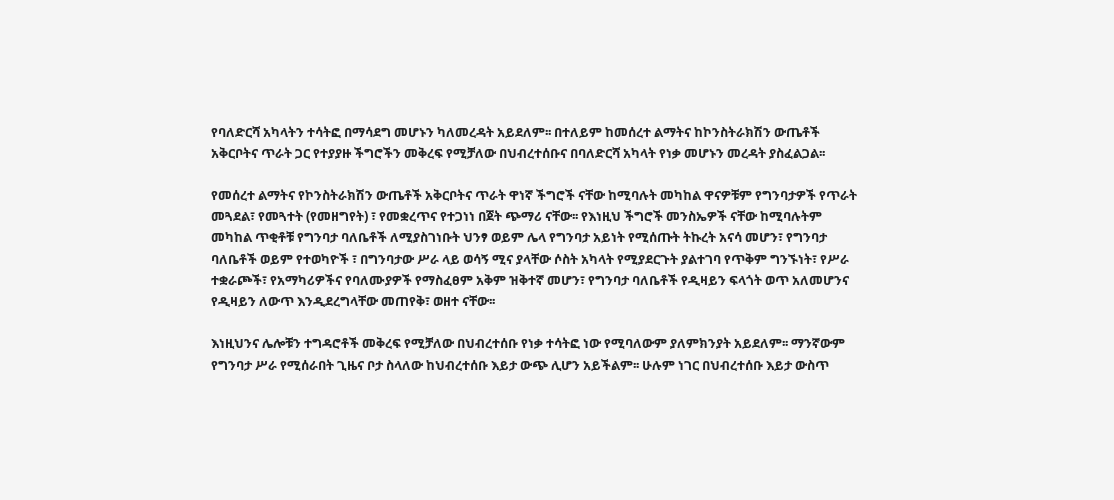የባለድርሻ አካላትን ተሳትፎ በማሳደግ መሆኑን ካለመረዳት አይደለም፡፡ በተለይም ከመሰረተ ልማትና ከኮንስትራክሽን ውጤቶች አቅርቦትና ጥራት ጋር የተያያዙ ችግሮችን መቅረፍ የሚቻለው በህብረተሰቡና በባለድርሻ አካላት የነቃ መሆኑን መረዳት ያስፈልጋል፡፡

የመሰረተ ልማትና የኮንስትራክሽን ውጤቶች አቅርቦትና ጥራት ዋነኛ ችግሮች ናቸው ከሚባሉት መካከል ዋናዎቹም የግንባታዎች የጥራት መጓደል፣ የመጓተት (የመዘግየት) ፣ የመቋረጥና የተጋነነ በጀት ጭማሪ ናቸው፡፡ የእነዚህ ችግሮች መንስኤዎች ናቸው ከሚባሉትም መካከል ጥቂቶቹ የግንባታ ባለቤቶች ለሚያስገነቡት ህንፃ ወይም ሌላ የግንባታ አይነት የሚሰጡት ትኩረት አናሳ መሆን፣ የግንባታ ባለቤቶች ወይም የተወካዮች ፣ በግንባታው ሥራ ላይ ወሳኝ ሚና ያላቸው ሶስት አካላት የሚያደርጉት ያልተገባ የጥቅም ግንኙነት፣ የሥራ ተቋራጮች፣ የአማካሪዎችና የባለሙያዎች የማስፈፀም አቅም ዝቅተኛ መሆን፣ የግንባታ ባለቤቶች የዲዛይን ፍላጎት ወጥ አለመሆንና የዲዛይን ለውጥ እንዲደረግላቸው መጠየቅ፣ ወዘተ ናቸው፡፡

እነዚህንና ሌሎቹን ተግዳሮቶች መቅረፍ የሚቻለው በህብረተሰቡ የነቃ ተሳትፎ ነው የሚባለውም ያለምክንያት አይደለም፡፡ ማንኛውም የግንባታ ሥራ የሚሰራበት ጊዜና ቦታ ስላለው ከህብረተሰቡ እይታ ውጭ ሊሆን አይችልም፡፡ ሁሉም ነገር በህብረተሰቡ እይታ ውስጥ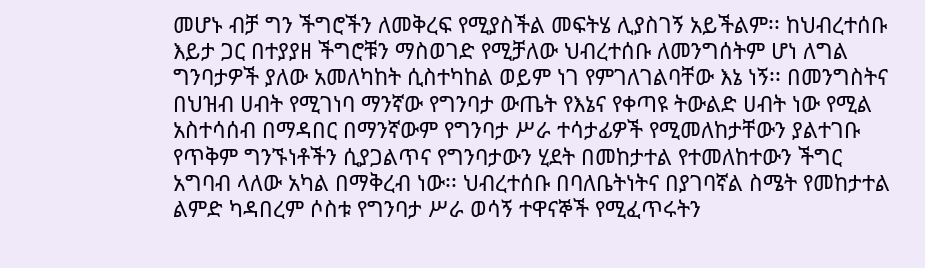መሆኑ ብቻ ግን ችግሮችን ለመቅረፍ የሚያስችል መፍትሄ ሊያስገኝ አይችልም፡፡ ከህብረተሰቡ እይታ ጋር በተያያዘ ችግሮቹን ማስወገድ የሚቻለው ህብረተሰቡ ለመንግሰትም ሆነ ለግል ግንባታዎች ያለው አመለካከት ሲስተካከል ወይም ነገ የምገለገልባቸው እኔ ነኝ፡፡ በመንግስትና በህዝብ ሀብት የሚገነባ ማንኛው የግንባታ ውጤት የእኔና የቀጣዩ ትውልድ ሀብት ነው የሚል አስተሳሰብ በማዳበር በማንኛውም የግንባታ ሥራ ተሳታፊዎች የሚመለከታቸውን ያልተገቡ የጥቅም ግንኙነቶችን ሲያጋልጥና የግንባታውን ሂደት በመከታተል የተመለከተውን ችግር አግባብ ላለው አካል በማቅረብ ነው፡፡ ህብረተሰቡ በባለቤትነትና በያገባኛል ስሜት የመከታተል ልምድ ካዳበረም ሶስቱ የግንባታ ሥራ ወሳኝ ተዋናኞች የሚፈጥሩትን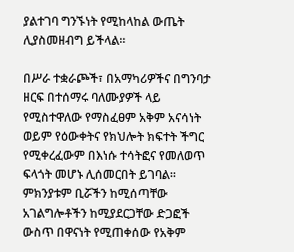ያልተገባ ግንኙነት የሚከላከል ውጤት ሊያስመዘብግ ይችላል፡፡

በሥራ ተቋራጮች፣ በአማካሪዎችና በግንባታ ዘርፍ በተሰማሩ ባለሙያዎች ላይ የሚስተዋለው የማስፈፀም አቅም አናሳነት ወይም የዕውቀትና የክህሎት ክፍተት ችግር የሚቀረፈውም በእነሱ ተሳትፎና የመለወጥ ፍላጎት መሆኑ ሊሰመርበት ይገባል፡፡ ምክንያቱም ቢሯችን ከሚሰጣቸው አገልግሎቶችን ከሚያደርጋቸው ድጋፎች ውስጥ በዋናነት የሚጠቀሰው የአቅም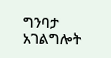ግንባታ አገልግሎት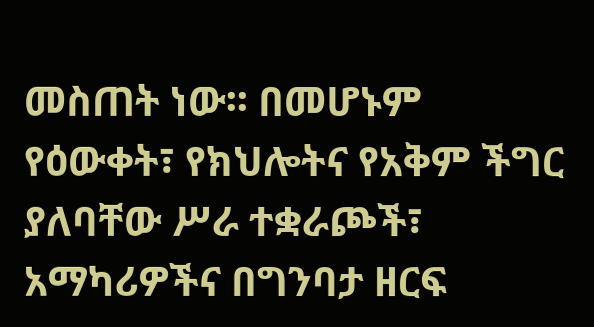መስጠት ነው፡፡ በመሆኑም የዕውቀት፣ የክህሎትና የአቅም ችግር ያለባቸው ሥራ ተቋራጮች፣ አማካሪዎችና በግንባታ ዘርፍ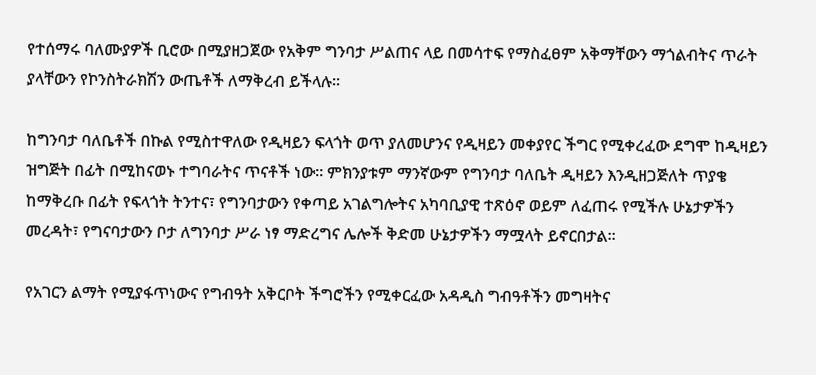የተሰማሩ ባለሙያዎች ቢሮው በሚያዘጋጀው የአቅም ግንባታ ሥልጠና ላይ በመሳተፍ የማስፈፀም አቅማቸውን ማጎልብትና ጥራት ያላቸውን የኮንስትራክሽን ውጤቶች ለማቅረብ ይችላሉ፡፡

ከግንባታ ባለቤቶች በኩል የሚስተዋለው የዲዛይን ፍላጎት ወጥ ያለመሆንና የዲዛይን መቀያየር ችግር የሚቀረፈው ደግሞ ከዲዛይን ዝግጅት በፊት በሚከናወኑ ተግባራትና ጥናቶች ነው፡፡ ምክንያቱም ማንኛውም የግንባታ ባለቤት ዲዛይን እንዲዘጋጅለት ጥያቄ ከማቅረቡ በፊት የፍላጎት ትንተና፣ የግንባታውን የቀጣይ አገልግሎትና አካባቢያዊ ተጽዕኖ ወይም ለፈጠሩ የሚችሉ ሁኔታዎችን መረዳት፣ የግናባታውን ቦታ ለግንባታ ሥራ ነፃ ማድረግና ሌሎች ቅድመ ሁኔታዎችን ማሟላት ይኖርበታል፡፡

የአገርን ልማት የሚያፋጥነውና የግብዓት አቅርቦት ችግሮችን የሚቀርፈው አዳዲስ ግብዓቶችን መግዛትና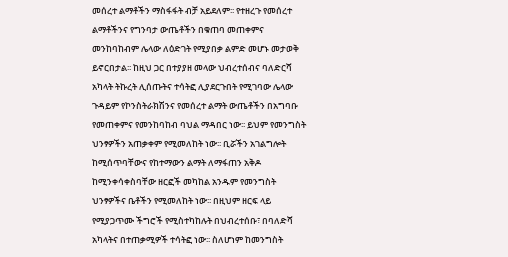መሰረተ ልማቶችን ማስፋፋት ብቻ አይደለም፡፡ የተዘረጉ የመሰረተ ልማቶችንና የግንባታ ውጤቶችን በቁጠባ መጠቀምና መንከባከብም ሌላው ለዕድገት የሚያበቃ ልምድ መሆኑ መታወቅ ይኖርበታል፡፡ ከዚህ ጋር በተያያዘ መላው ህብረተሰብና ባለድርሻ አካላት ትኩረት ሊሰጡትና ተሳትፎ ሊያደርጉበት የሚገባው ሌላው ጉዳይም የኮንስትራክሽንና የመሰረተ ልማት ውጤቶችን በአግባቡ የመጠቀምና የመንከባከብ ባህል ማዳበር ነው፡፡ ይህም የመንግስት ህንፃዎችን አጠቃቀም የሚመለከት ነው፡፡ ቢሯችን አገልግሎት ከሚሰጥባቸውና የከተማውን ልማት ለማፋጠን አቅዶ ከሚንቀሳቀስባቸው ዘርፎች መካከል አንዱም የመንግስት ህንፃዎችና ቤቶችን የሚመለከት ነው፡፡ በዚህም ዘርፍ ላይ የሚያጋጥሙ ችግሮች የሚስተካከሉት በህብረተሰቡ፣ በባለድሻ አካላትና በተጠቃሚዎች ተሳትፎ ነው፡፡ ስለሆነም ከመንግስት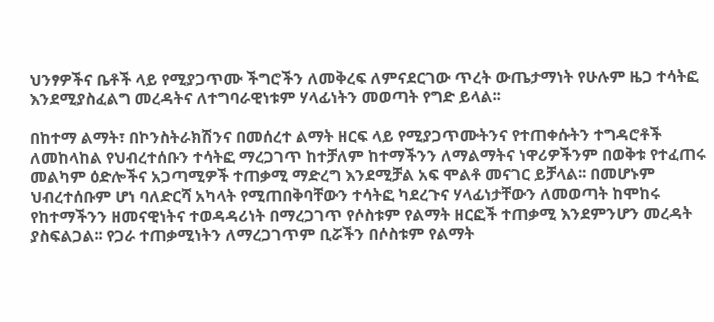ህንፃዎችና ቤቶች ላይ የሚያጋጥሙ ችግሮችን ለመቅረፍ ለምናደርገው ጥረት ውጤታማነት የሁሉም ዜጋ ተሳትፎ እንደሚያስፈልግ መረዳትና ለተግባራዊነቱም ሃላፊነትን መወጣት የግድ ይላል፡፡

በከተማ ልማት፣ በኮንስትራክሽንና በመሰረተ ልማት ዘርፍ ላይ የሚያጋጥሙትንና የተጠቀሱትን ተግዳሮቶች ለመከላከል የህብረተሰቡን ተሳትፎ ማረጋገጥ ከተቻለም ከተማችንን ለማልማትና ነዋሪዎችንም በወቅቱ የተፈጠሩ መልካም ዕድሎችና አጋጣሚዎች ተጠቃሚ ማድረግ እንደሚቻል አፍ ሞልቶ መናገር ይቻላል፡፡ በመሆኑም ህብረተሰቡም ሆነ ባለድርሻ አካላት የሚጠበቅባቸውን ተሳትፎ ካደረጉና ሃላፊነታቸውን ለመወጣት ከሞከሩ የከተማችንን ዘመናዊነትና ተወዳዳሪነት በማረጋገጥ የሶስቱም የልማት ዘርፎች ተጠቃሚ እንደምንሆን መረዳት ያስፍልጋል፡፡ የጋራ ተጠቃሚነትን ለማረጋገጥም ቢሯችን በሶስቱም የልማት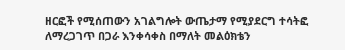ዘርፎች የሚሰጠውን አገልግሎት ውጤታማ የሚያደርግ ተሳትፎ ለማረጋገጥ በጋራ እንቀሳቀስ በማለት መልዕክቴን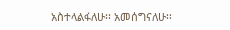አስተላልፋለሁ፡፡ አመሰግናለሁ፡፡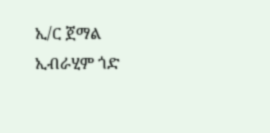ኢ/ር ጀማል ኢብራሂም ጎድ